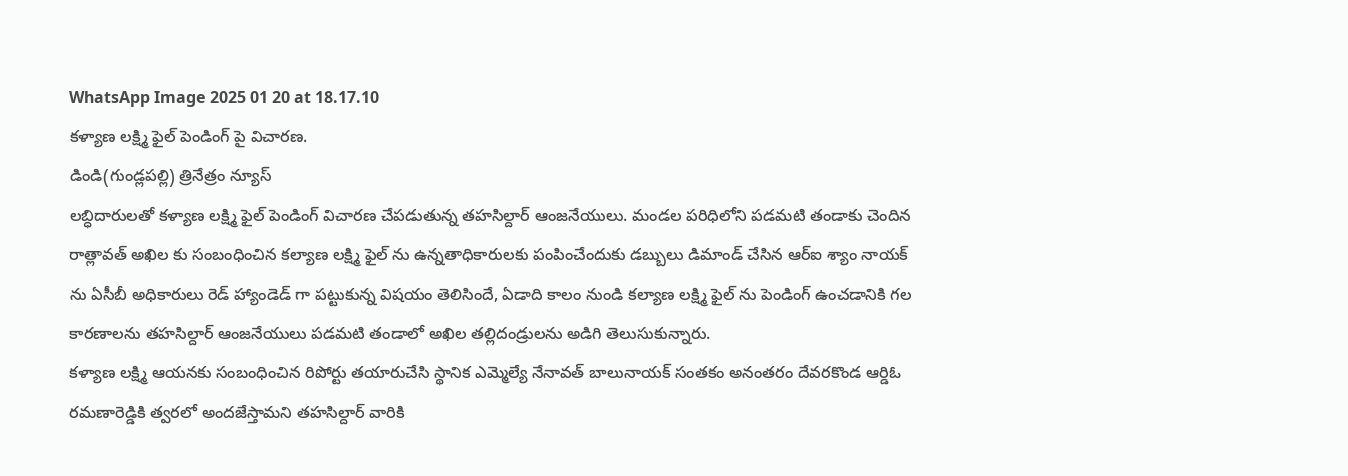WhatsApp Image 2025 01 20 at 18.17.10
కళ్యాణ లక్ష్మి ఫైల్ పెండింగ్ పై విచారణ.
డిండి(గుండ్లపల్లి) త్రినేత్రం న్యూస్
లబ్ధిదారులతో కళ్యాణ లక్ష్మి ఫైల్ పెండింగ్ విచారణ చేపడుతున్న తహసిల్దార్ ఆంజనేయులు. మండల పరిధిలోని పడమటి తండాకు చెందిన రాత్లావత్ అఖిల కు సంబంధించిన కల్యాణ లక్ష్మి ఫైల్ ను ఉన్నతాధికారులకు పంపించేందుకు డబ్బులు డిమాండ్ చేసిన ఆర్ఐ శ్యాం నాయక్ ను ఏసీబీ అధికారులు రెడ్ హ్యాండెడ్ గా పట్టుకున్న విషయం తెలిసిందే, ఏడాది కాలం నుండి కల్యాణ లక్ష్మి ఫైల్ ను పెండింగ్ ఉంచడానికి గల కారణాలను తహసిల్దార్ ఆంజనేయులు పడమటి తండాలో అఖిల తల్లిదండ్రులను అడిగి తెలుసుకున్నారు.
కళ్యాణ లక్ష్మి ఆయనకు సంబంధించిన రిపోర్టు తయారుచేసి స్థానిక ఎమ్మెల్యే నేనావత్ బాలునాయక్ సంతకం అనంతరం దేవరకొండ ఆర్డిఓ రమణారెడ్డికి త్వరలో అందజేస్తామని తహసిల్దార్ వారికి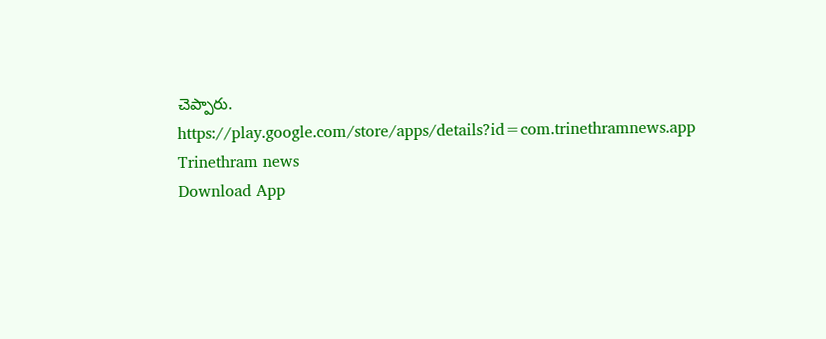చెప్పారు.
https://play.google.com/store/apps/details?id=com.trinethramnews.app
Trinethram news
Download App